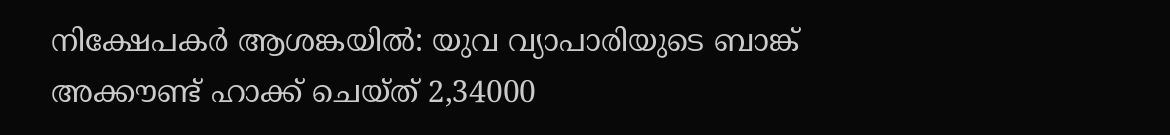നിക്ഷേപകര്‍ ആശങ്കയില്‍: യുവ വ്യാപാരിയുടെ ബാങ്ക് അക്കൗണ്ട് ഹാക്ക് ചെയ്ത് 2,34000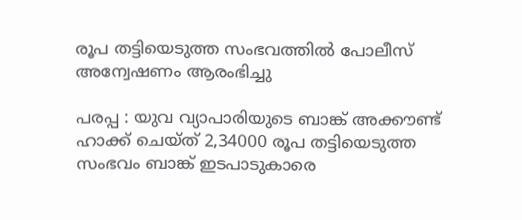രൂപ തട്ടിയെടുത്ത സംഭവത്തില്‍ പോലീസ് അന്വേഷണം ആരംഭിച്ചു

പരപ്പ : യുവ വ്യാപാരിയുടെ ബാങ്ക് അക്കൗണ്ട് ഹാക്ക് ചെയ്ത് 2,34000 രൂപ തട്ടിയെടുത്ത സംഭവം ബാങ്ക് ഇടപാടുകാരെ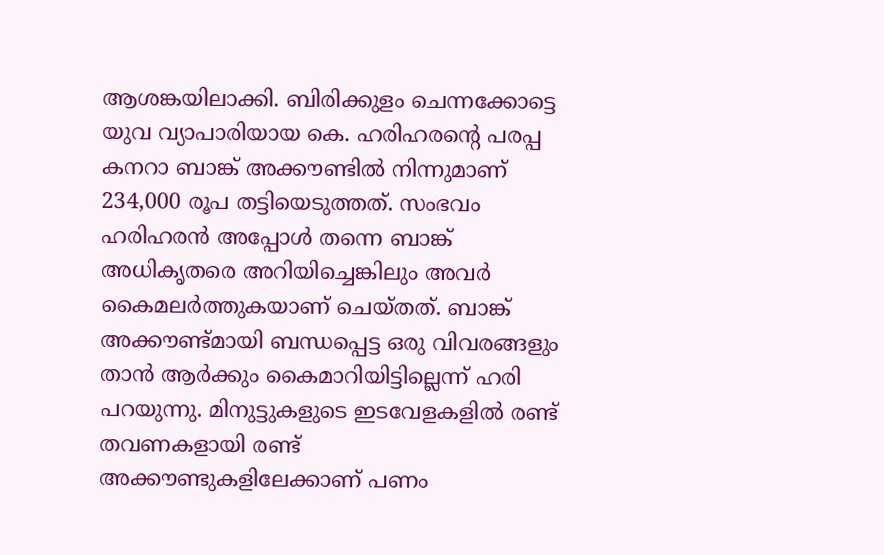ആശങ്കയിലാക്കി. ബിരിക്കുളം ചെന്നക്കോട്ടെ യുവ വ്യാപാരിയായ കെ. ഹരിഹരന്റെ പരപ്പ കനറാ ബാങ്ക് അക്കൗണ്ടില്‍ നിന്നുമാണ് 234,000 രൂപ തട്ടിയെടുത്തത്. സംഭവം ഹരിഹരന്‍ അപ്പോള്‍ തന്നെ ബാങ്ക് അധികൃതരെ അറിയിച്ചെങ്കിലും അവര്‍ കൈമലര്‍ത്തുകയാണ് ചെയ്തത്. ബാങ്ക് അക്കൗണ്ട്മായി ബന്ധപ്പെട്ട ഒരു വിവരങ്ങളും താന്‍ ആര്‍ക്കും കൈമാറിയിട്ടില്ലെന്ന് ഹരി പറയുന്നു. മിനുട്ടുകളുടെ ഇടവേളകളില്‍ രണ്ട് തവണകളായി രണ്ട് അക്കൗണ്ടുകളിലേക്കാണ് പണം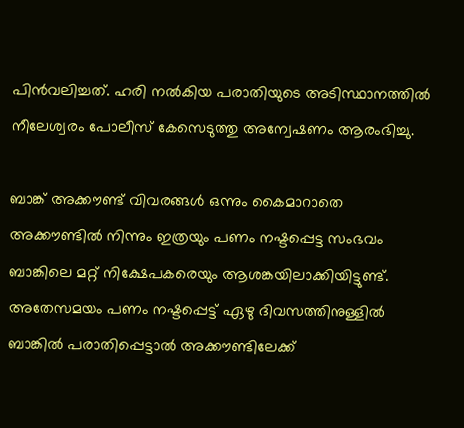പിന്‍വലിച്ചത്. ഹരി നല്‍കിയ പരാതിയുടെ അടിസ്ഥാനത്തില്‍ നീലേശ്വരം പോലീസ് കേസെടുത്തു അന്വേഷണം ആരംഭിച്ചു.

ബാങ്ക് അക്കൗണ്ട് വിവരങ്ങള്‍ ഒന്നും കൈമാറാതെ അക്കൗണ്ടില്‍ നിന്നും ഇത്രയും പണം നഷ്ടപ്പെട്ട സംഭവം ബാങ്കിലെ മറ്റ് നിക്ഷേപകരെയും ആശങ്കയിലാക്കിയിട്ടുണ്ട്. അതേസമയം പണം നഷ്ടപ്പെട്ട് ഏഴു ദിവസത്തിനുള്ളില്‍ ബാങ്കില്‍ പരാതിപ്പെട്ടാല്‍ അക്കൗണ്ടിലേക്ക്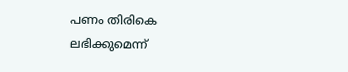പണം തിരികെ ലഭിക്കുമെന്ന്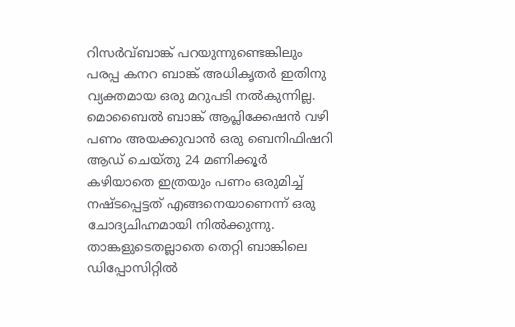റിസര്‍വ്ബാങ്ക് പറയുന്നുണ്ടെങ്കിലും പരപ്പ കനറ ബാങ്ക് അധികൃതര്‍ ഇതിനു വ്യക്തമായ ഒരു മറുപടി നല്‍കുന്നില്ല. മൊബൈല്‍ ബാങ്ക് ആപ്ലിക്കേഷന്‍ വഴി പണം അയക്കുവാന്‍ ഒരു ബെനിഫിഷറി ആഡ് ചെയ്തു 24 മണിക്കൂര്‍ കഴിയാതെ ഇത്രയും പണം ഒരുമിച്ച് നഷ്ടപ്പെട്ടത് എങ്ങനെയാണെന്ന് ഒരു ചോദ്യചിഹ്നമായി നില്‍ക്കുന്നു. താങ്കളുടെതല്ലാതെ തെറ്റി ബാങ്കിലെ ഡിപ്പോസിറ്റില്‍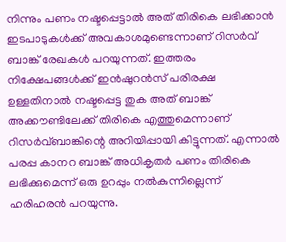നിന്നും പണം നഷ്ടപ്പെട്ടാല്‍ അത് തിരികെ ലഭിക്കാന്‍ ഇടപാടുകള്‍ക്ക് അവകാശമുണ്ടെന്നാണ് റിസര്‍വ് ബാങ്ക് രേഖകള്‍ പറയുന്നത്. ഇത്തരം നിക്ഷേപങ്ങള്‍ക്ക് ഇന്‍ഷുറന്‍സ് പരിരക്ഷ ഉള്ളതിനാല്‍ നഷ്ടപ്പെട്ട തുക അത് ബാങ്ക് അക്കൗണ്ടിലേക്ക് തിരികെ എത്തുമെന്നാണ് റിസര്‍വ്ബാങ്കിന്റെ അറിയിപ്പായി കിട്ടുന്നത്. എന്നാല്‍ പരപ്പ കാനറ ബാങ്ക് അധികൃതര്‍ പണം തിരികെ ലഭിക്കുമെന്ന് ഒരു ഉറപ്പും നല്‍കുന്നില്ലെന്ന് ഹരിഹരന്‍ പറയുന്നു.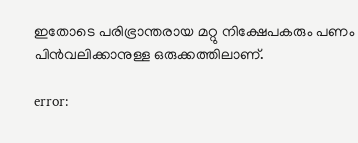ഇതോടെ പരിഭ്രാന്തരായ മറ്റു നിക്ഷേപകരും പണം പിന്‍വലിക്കാനുള്ള ഒരുക്കത്തിലാണ്.

error: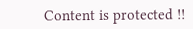Content is protected !!